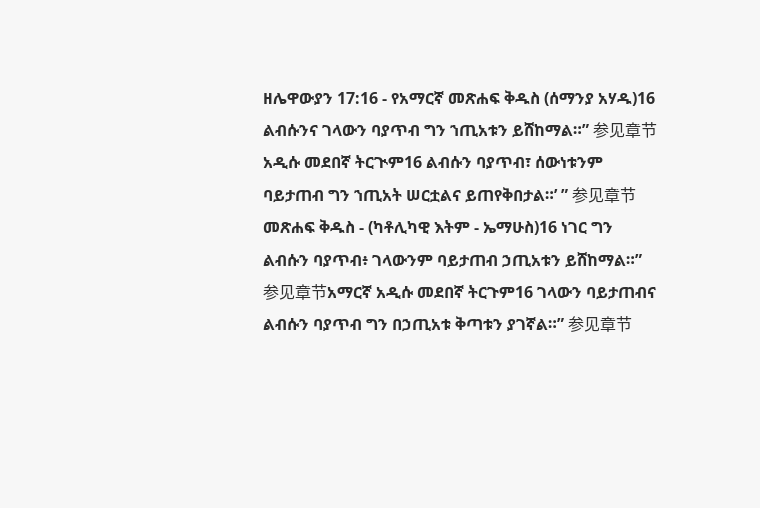ዘሌዋውያን 17:16 - የአማርኛ መጽሐፍ ቅዱስ (ሰማንያ አሃዱ)16 ልብሱንና ገላውን ባያጥብ ግን ኀጢአቱን ይሸከማል።” 参见章节አዲሱ መደበኛ ትርጒም16 ልብሱን ባያጥብ፣ ሰውነቱንም ባይታጠብ ግን ኀጢአት ሠርቷልና ይጠየቅበታል።’ ” 参见章节መጽሐፍ ቅዱስ - (ካቶሊካዊ እትም - ኤማሁስ)16 ነገር ግን ልብሱን ባያጥብ፥ ገላውንም ባይታጠብ ኃጢአቱን ይሸከማል።” 参见章节አማርኛ አዲሱ መደበኛ ትርጉም16 ገላውን ባይታጠብና ልብሱን ባያጥብ ግን በኃጢአቱ ቅጣቱን ያገኛል።” 参见章节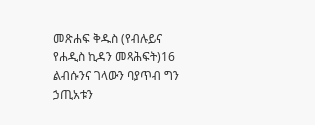መጽሐፍ ቅዱስ (የብሉይና የሐዲስ ኪዳን መጻሕፍት)16 ልብሱንና ገላውን ባያጥብ ግን ኃጢአቱን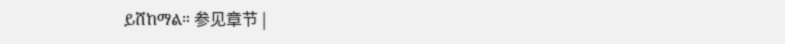ይሸከማል። 参见章节 |